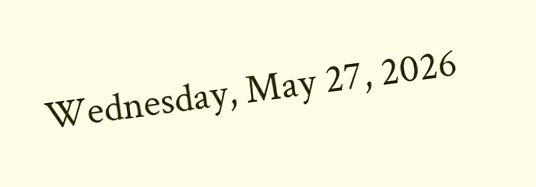Wednesday, May 27, 2026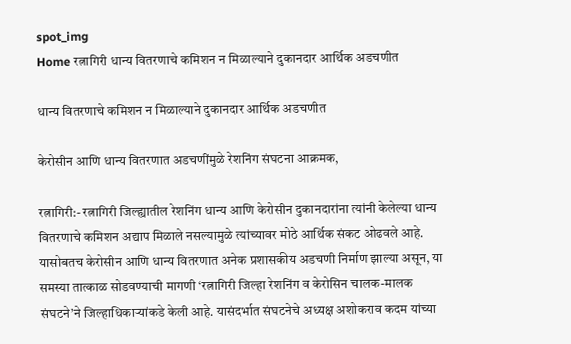spot_img
Home रत्नागिरी धान्य वितरणाचे कमिशन न मिळाल्याने दुकानदार आर्थिक अडचणीत

धान्य वितरणाचे कमिशन न मिळाल्याने दुकानदार आर्थिक अडचणीत

केरोसीन आणि धान्य वितरणात अडचणींमुळे रेशनिंग संघटना आक्रमक,

रत्नागिरी:- रत्नागिरी जिल्ह्यातील रेशनिंग धान्य आणि केरोसीन दुकानदारांना त्यांनी केलेल्या धान्य वितरणाचे कमिशन अद्याप मिळाले नसल्यामुळे त्यांच्यावर मोठे आर्थिक संकट ओढवले आहे. यासोबतच केरोसीन आणि धान्य वितरणात अनेक प्रशासकीय अडचणी निर्माण झाल्या असून, या समस्या तात्काळ सोडवण्याची मागणी ‘रत्नागिरी जिल्हा रेशनिंग व केरोसिन चालक-मालक संघटने’ने जिल्हाधिकाऱ्यांकडे केली आहे. यासंदर्भात संघटनेचे अध्यक्ष अशोकराव कदम यांच्या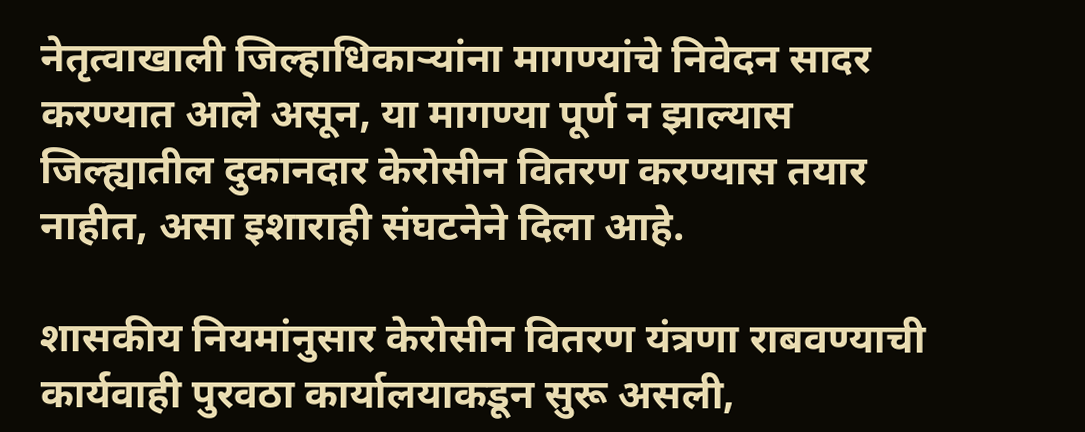नेतृत्वाखाली जिल्हाधिकाऱ्यांना मागण्यांचे निवेदन सादर करण्यात आले असून, या मागण्या पूर्ण न झाल्यास जिल्ह्यातील दुकानदार केरोसीन वितरण करण्यास तयार नाहीत, असा इशाराही संघटनेने दिला आहे.

शासकीय नियमांनुसार केरोसीन वितरण यंत्रणा राबवण्याची कार्यवाही पुरवठा कार्यालयाकडून सुरू असली,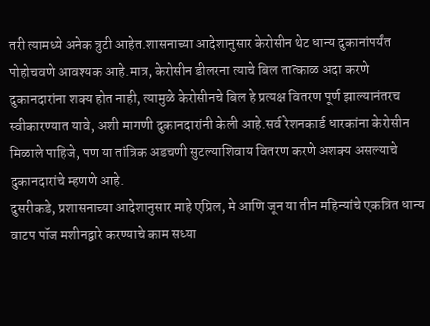तरी त्यामध्ये अनेक त्रुटी आहेत.शासनाच्या आदेशानुसार केरोसीन थेट धान्य दुकानांपर्यंत पोहोचवणे आवश्यक आहे.मात्र, केरोसीन डीलरना त्याचे बिल तात्काळ अदा करणे दुकानदारांना शक्य होत नाही, त्यामुळे केरोसीनचे बिल हे प्रत्यक्ष वितरण पूर्ण झाल्यानंतरच स्वीकारण्यात यावे, अशी मागणी दुकानदारांनी केली आहे.सर्व रेशनकार्ड धारकांना केरोसीन मिळाले पाहिजे, पण या तांत्रिक अडचणी सुटल्याशिवाय वितरण करणे अशक्य असल्याचे दुकानदारांचे म्हणणे आहे.
दुसरीकडे, प्रशासनाच्या आदेशानुसार माहे एप्रिल, मे आणि जून या तीन महिन्यांचे एकत्रित धान्य वाटप पॉज मशीनद्वारे करण्याचे काम सध्या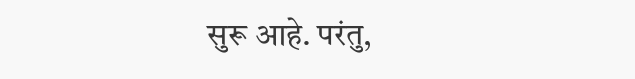सुरू आहे. परंतु,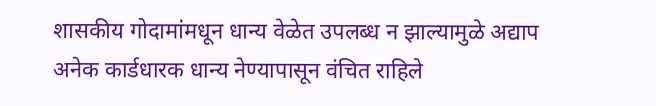शासकीय गोदामांमधून धान्य वेळेत उपलब्ध न झाल्यामुळे अद्याप अनेक कार्डधारक धान्य नेण्यापासून वंचित राहिले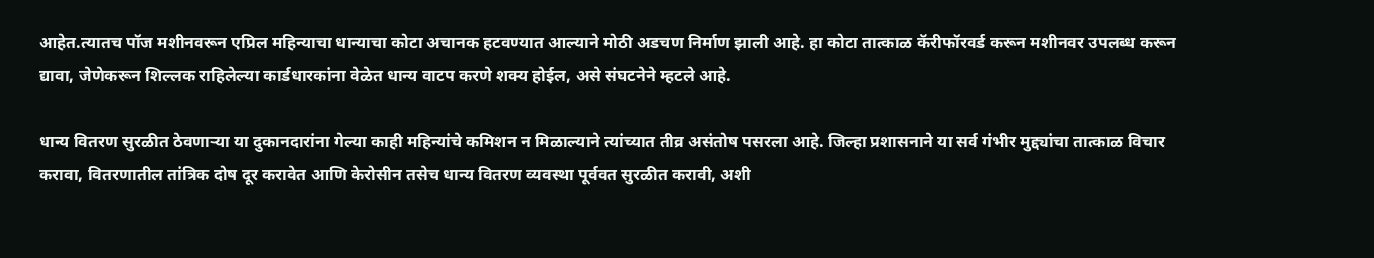आहेत.त्यातच पॉज मशीनवरून एप्रिल महिन्याचा धान्याचा कोटा अचानक हटवण्यात आल्याने मोठी अडचण निर्माण झाली आहे. हा कोटा तात्काळ कॅरीफॉरवर्ड करून मशीनवर उपलब्ध करून द्यावा, जेणेकरून शिल्लक राहिलेल्या कार्डधारकांना वेळेत धान्य वाटप करणे शक्य होईल, असे संघटनेने म्हटले आहे.

धान्य वितरण सुरळीत ठेवणाऱ्या या दुकानदारांना गेल्या काही महिन्यांचे कमिशन न मिळाल्याने त्यांच्यात तीव्र असंतोष पसरला आहे. जिल्हा प्रशासनाने या सर्व गंभीर मुद्द्यांचा तात्काळ विचार करावा, वितरणातील तांत्रिक दोष दूर करावेत आणि केरोसीन तसेच धान्य वितरण व्यवस्था पूर्ववत सुरळीत करावी, अशी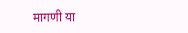मागणी या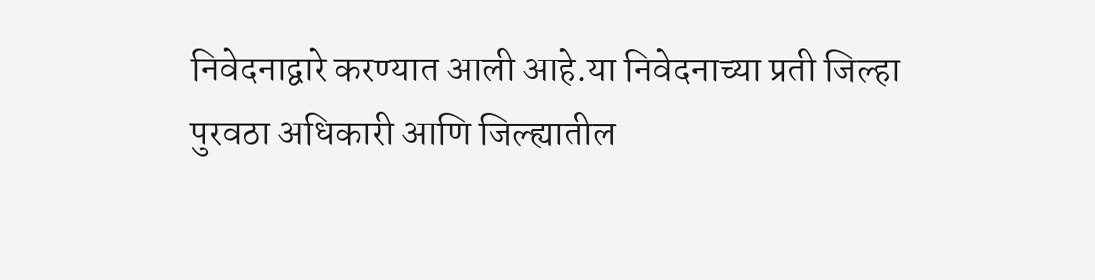निवेदनाद्वारे करण्यात आली आहे.या निवेदनाच्या प्रती जिल्हा पुरवठा अधिकारी आणि जिल्ह्यातील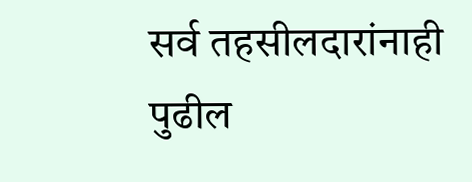सर्व तहसीलदारांनाही पुढील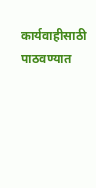कार्यवाहीसाठी पाठवण्यात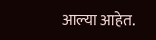आल्या आहेत.